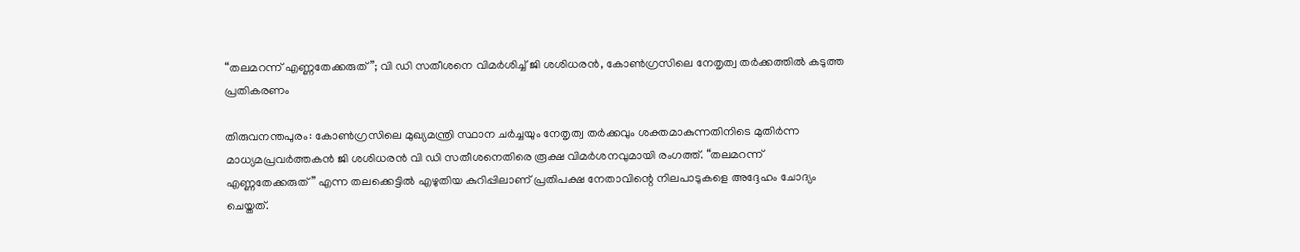“തലമറന്ന് എണ്ണതേക്കരുത്”; വി ഡി സതീശനെ വിമർശിച്ച് ജി ശശിധരൻ, കോൺഗ്രസിലെ നേതൃത്വ തർക്കത്തിൽ കടുത്ത പ്രതികരണം

തിരുവനന്തപുരം: കോൺഗ്രസിലെ മുഖ്യമന്ത്രി സ്ഥാന ചർച്ചയും നേതൃത്വ തർക്കവും ശക്തമാകുന്നതിനിടെ മുതിർന്ന മാധ്യമപ്രവർത്തകൻ ജി ശശിധരൻ വി ഡി സതീശനെതിരെ രൂക്ഷ വിമർശനവുമായി രംഗത്ത്. “തലമറന്ന് എണ്ണതേക്കരുത്” എന്ന തലക്കെട്ടിൽ എഴുതിയ കുറിപ്പിലാണ് പ്രതിപക്ഷ നേതാവിന്റെ നിലപാടുകളെ അദ്ദേഹം ചോദ്യം ചെയ്തത്.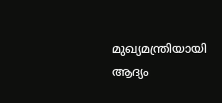മുഖ്യമന്ത്രിയായി ആദ്യം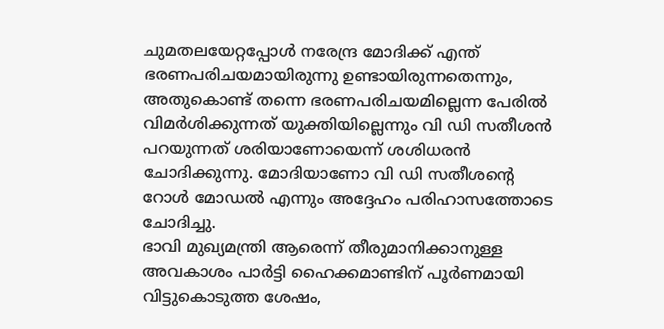ചുമതലയേറ്റപ്പോൾ നരേന്ദ്ര മോദിക്ക് എന്ത് ഭരണപരിചയമായിരുന്നു ഉണ്ടായിരുന്നതെന്നും, അതുകൊണ്ട് തന്നെ ഭരണപരിചയമില്ലെന്ന പേരിൽ വിമർശിക്കുന്നത് യുക്തിയില്ലെന്നും വി ഡി സതീശൻ പറയുന്നത് ശരിയാണോയെന്ന് ശശിധരൻ ചോദിക്കുന്നു. മോദിയാണോ വി ഡി സതീശന്റെ റോൾ മോഡൽ എന്നും അദ്ദേഹം പരിഹാസത്തോടെ ചോദിച്ചു.
ഭാവി മുഖ്യമന്ത്രി ആരെന്ന് തീരുമാനിക്കാനുള്ള അവകാശം പാർട്ടി ഹൈക്കമാണ്ടിന് പൂർണമായി വിട്ടുകൊടുത്ത ശേഷം,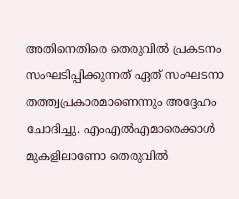അതിനെതിരെ തെരുവിൽ പ്രകടനം സംഘടിപ്പിക്കുന്നത് ഏത് സംഘടനാ തത്ത്വപ്രകാരമാണെന്നും അദ്ദേഹം ചോദിച്ചു. എംഎൽഎമാരെക്കാൾ മുകളിലാണോ തെരുവിൽ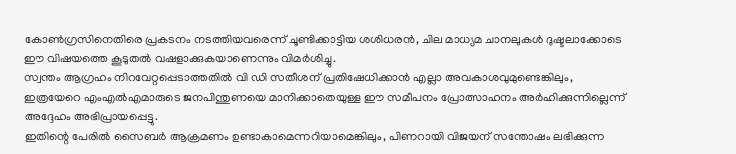കോൺഗ്രസിനെതിരെ പ്രകടനം നടത്തിയവരെന്ന് ചൂണ്ടിക്കാട്ടിയ ശശിധരൻ, ചില മാധ്യമ ചാനലുകൾ ദുഷ്ടലാക്കോടെ ഈ വിഷയത്തെ കൂടുതൽ വഷളാക്കുകയാണെന്നും വിമർശിച്ചു.
സ്വന്തം ആഗ്രഹം നിറവേറ്റപ്പെടാത്തതിൽ വി ഡി സതീശന് പ്രതിഷേധിക്കാൻ എല്ലാ അവകാശവുമുണ്ടെങ്കിലും, ഇത്രയേറെ എംഎൽഎമാരുടെ ജനപിന്തുണയെ മാനിക്കാതെയുള്ള ഈ സമീപനം പ്രോത്സാഹനം അർഹിക്കുന്നില്ലെന്ന് അദ്ദേഹം അഭിപ്രായപ്പെട്ടു.
ഇതിന്റെ പേരിൽ സൈബർ ആക്രമണം ഉണ്ടാകാമെന്നറിയാമെങ്കിലും, പിണറായി വിജയന് സന്തോഷം ലഭിക്കുന്ന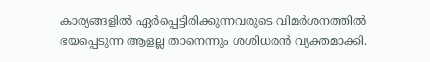കാര്യങ്ങളിൽ ഏർപ്പെട്ടിരിക്കുന്നവരുടെ വിമർശനത്തിൽ ഭയപ്പെടുന്ന ആളല്ല താനെന്നും ശശിധരൻ വ്യക്തമാക്കി.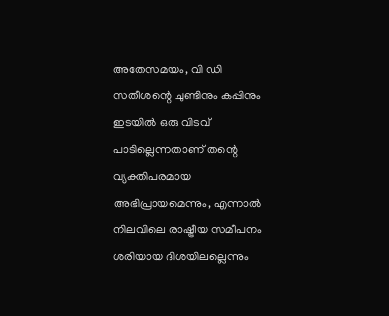അതേസമയം, വി ഡി സതീശന്റെ ചുണ്ടിനും കപ്പിനും ഇടയിൽ ഒരു വിടവ് പാടില്ലെന്നതാണ് തന്റെ വ്യക്തിപരമായ അഭിപ്രായമെന്നും, എന്നാൽ നിലവിലെ രാഷ്ട്രീയ സമീപനം ശരിയായ ദിശയിലല്ലെന്നും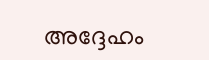അദ്ദേഹം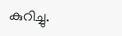കുറിച്ചു.